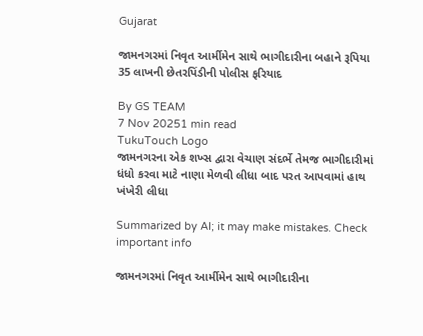Gujarat

જામનગરમાં નિવૃત આર્મીમેન સાથે ભાગીદારીના બહાને રૂપિયા 35 લાખની છેતરપિંડીની પોલીસ ફરિયાદ

By GS TEAM
7 Nov 20251 min read
TukuTouch Logo
જામનગરના એક શખ્સ દ્વારા વેચાણ સંદર્ભે તેમજ ભાગીદારીમાં ધંધો કરવા માટે નાણા મેળવી લીધા બાદ પરત આપવામાં હાથ ખંખેરી લીધા

Summarized by AI; it may make mistakes. Check important info

જામનગરમાં નિવૃત આર્મીમેન સાથે ભાગીદારીના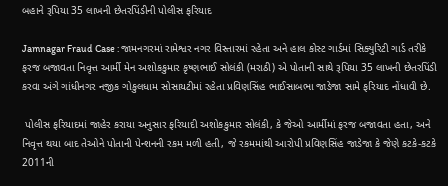બહાને રૂપિયા 35 લાખની છેતરપિંડીની પોલીસ ફરિયાદ

Jamnagar Fraud Case : જામનગરમાં રામેશ્વર નગર વિસ્તારમાં રહેતા અને હાલ કોસ્ટ ગાર્ડમાં સિક્યુરિટી ગાર્ડ તરીકે ફરજ બજાવતા નિવૃત્ત આર્મી મેન અશોકકુમાર કૃષ્ણભાઈ સોલંકી (મરાઠી) એ પોતાની સાથે રૂપિયા 35 લાખની છેતરપિંડી કરવા અંગે ગાંધીનગર નજીક ગોકુલધામ સોસાયટીમાં રહેતા પ્રવિણસિંહ ભાઈસાબભા જાડેજા સામે ફરિયાદ નોંધાવી છે.

 પોલીસ ફરિયાદમાં જાહેર કરાયા અનુસાર ફરિયાદી અશોકકુમાર સોલંકી, કે જેઓ આર્મીમાં ફરજ બજાવતા હતા, અને નિવૃત્ત થયા બાદ તેઓને પોતાની પેન્શનની રકમ મળી હતી, જે રકમમાંથી આરોપી પ્રવિણસિંહ જાડેજા કે જેણે કટકે-કટકે 2011ની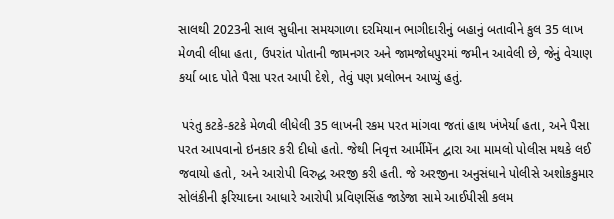સાલથી 2023ની સાલ સુધીના સમયગાળા દરમિયાન ભાગીદારીનું બહાનું બતાવીને કુલ 35 લાખ મેળવી લીધા હતા, ઉપરાંત પોતાની જામનગર અને જામજોધપુરમાં જમીન આવેલી છે, જેનું વેચાણ કર્યા બાદ પોતે પૈસા પરત આપી દેશે, તેવું પણ પ્રલોભન આપ્યું હતું.

 પરંતુ કટકે-કટકે મેળવી લીધેલી 35 લાખની રકમ પરત માંગવા જતાં હાથ ખંખેર્યા હતા, અને પૈસા પરત આપવાનો ઇનકાર કરી દીધો હતો. જેથી નિવૃત્ત આર્મીમેંન દ્વારા આ મામલો પોલીસ મથકે લઈ જવાયો હતો, અને આરોપી વિરુદ્ધ અરજી કરી હતી. જે અરજીના અનુસંધાને પોલીસે અશોકકુમાર સોલંકીની ફરિયાદના આધારે આરોપી પ્રવિણસિંહ જાડેજા સામે આઈપીસી કલમ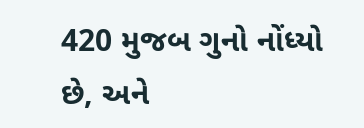420 મુજબ ગુનો નોંધ્યો છે, અને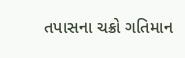તપાસના ચક્રો ગતિમાન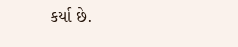કર્યા છે.